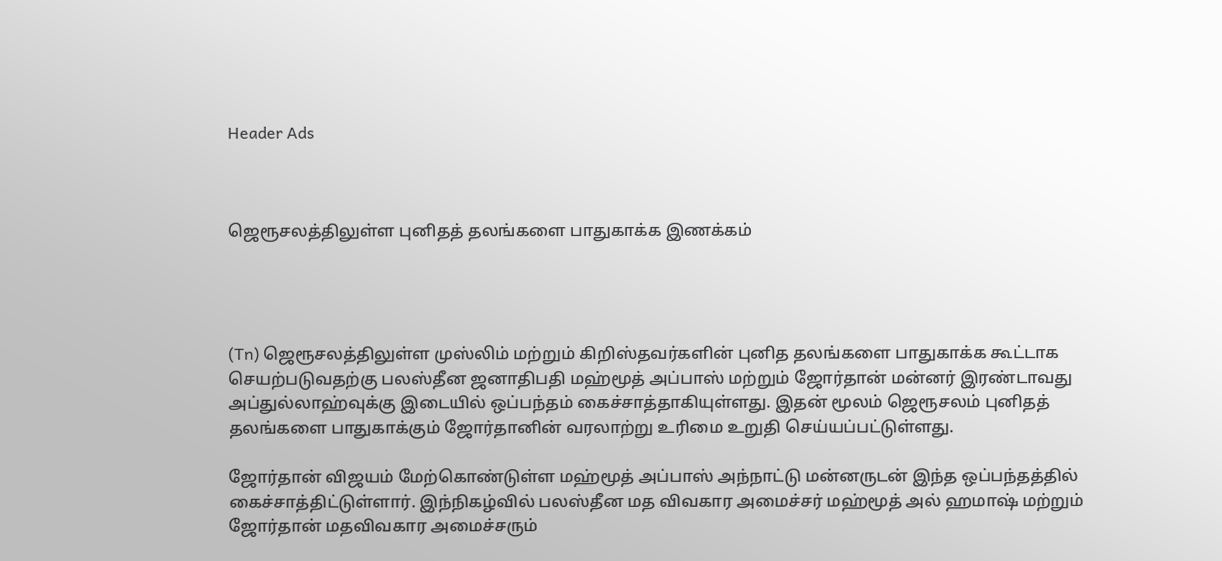Header Ads



ஜெரூசலத்திலுள்ள புனிதத் தலங்களை பாதுகாக்க இணக்கம்




(Tn) ஜெரூசலத்திலுள்ள முஸ்லிம் மற்றும் கிறிஸ்தவர்களின் புனித தலங்களை பாதுகாக்க கூட்டாக செயற்படுவதற்கு பலஸ்தீன ஜனாதிபதி மஹ்மூத் அப்பாஸ் மற்றும் ஜோர்தான் மன்னர் இரண்டாவது அப்துல்லாஹ்வுக்கு இடையில் ஒப்பந்தம் கைச்சாத்தாகியுள்ளது. இதன் மூலம் ஜெரூசலம் புனிதத் தலங்களை பாதுகாக்கும் ஜோர்தானின் வரலாற்று உரிமை உறுதி செய்யப்பட்டுள்ளது.

ஜோர்தான் விஜயம் மேற்கொண்டுள்ள மஹ்மூத் அப்பாஸ் அந்நாட்டு மன்னருடன் இந்த ஒப்பந்தத்தில் கைச்சாத்திட்டுள்ளார். இந்நிகழ்வில் பலஸ்தீன மத விவகார அமைச்சர் மஹ்மூத் அல் ஹமாஷ் மற்றும் ஜோர்தான் மதவிவகார அமைச்சரும்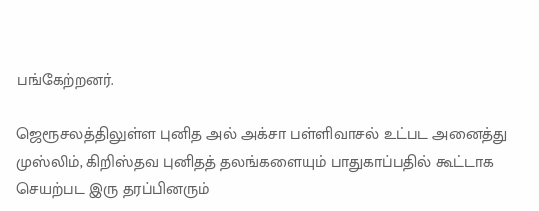பங்கேற்றனர்.

ஜெரூசலத்திலுள்ள புனித அல் அக்சா பள்ளிவாசல் உட்பட அனைத்து முஸ்லிம், கிறிஸ்தவ புனிதத் தலங்களையும் பாதுகாப்பதில் கூட்டாக செயற்பட இரு தரப்பினரும்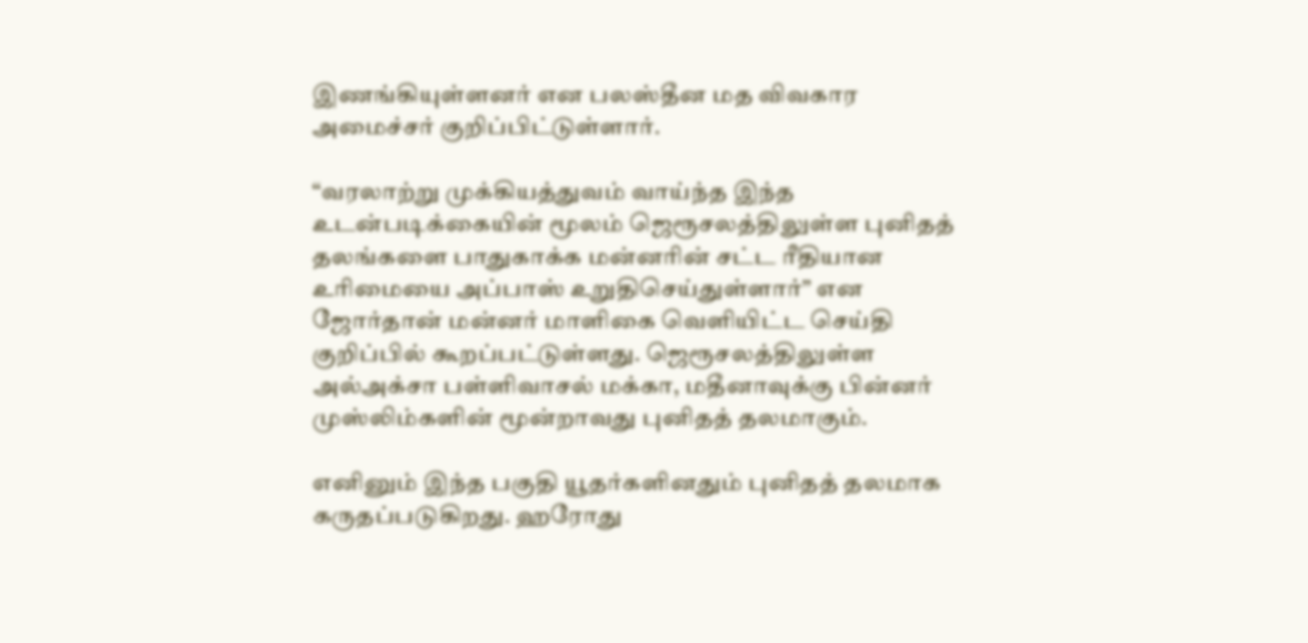இணங்கியுள்ளனர் என பலஸ்தீன மத விவகார அமைச்சர் குறிப்பிட்டுள்ளார்.

“வரலாற்று முக்கியத்துவம் வாய்ந்த இந்த உடன்படிக்கையின் மூலம் ஜெரூசலத்திலுள்ள புனிதத் தலங்களை பாதுகாக்க மன்னரின் சட்ட ரீதியான உரிமையை அப்பாஸ் உறுதிசெய்துள்ளார்” என ஜோர்தான் மன்னர் மாளிகை வெளியிட்ட செய்தி குறிப்பில் கூறப்பட்டுள்ளது. ஜெரூசலத்திலுள்ள அல்அக்சா பள்ளிவாசல் மக்கா, மதீனாவுக்கு பின்னர் முஸ்லிம்களின் மூன்றாவது புனிதத் தலமாகும்.

எனினும் இந்த பகுதி யூதர்களினதும் புனிதத் தலமாக கருதப்படுகிறது. ஹரோது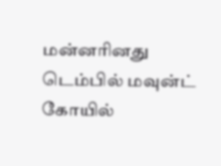மன்னரினது டெம்பில் மவுன்ட் கோயில்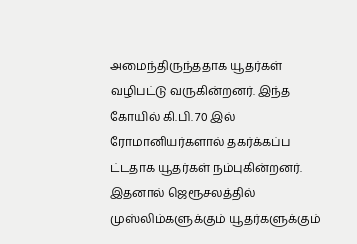அமைந்திருந்ததாக யூதர்கள் வழிபட்டு வருகின்றனர். இந்த கோயில் கி.பி. 70 இல் ரோமானியர்களால் தகர்க்கப்ப ட்டதாக யூதர்கள் நம்புகின்றனர். இதனால் ஜெரூசலத்தில் முஸ்லிம்களுக்கும் யூதர்களுக்கும்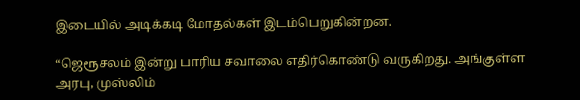இடையில் அடிக்கடி மோதல்கள் இடம்பெறுகின்றன.

“ஜெரூசலம் இன்று பாரிய சவாலை எதிர்கொண்டு வருகிறது. அங்குள்ள அரபு, முஸ்லிம்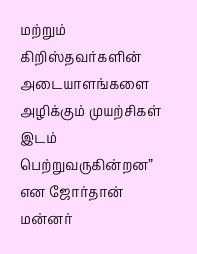மற்றும் கிறிஸ்தவர்களின் அடையாளங்களை அழிக்கும் முயற்சிகள் இடம் பெற்றுவருகின்றன” என ஜோர்தான் மன்னர்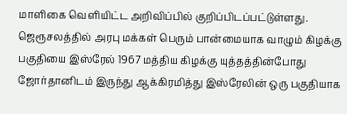மாளிகை வெளியிட்ட அறிவிப்பில் குறிப்பிடப்பட்டுள்ளது. ஜெரூசலத்தில் அரபு மக்கள் பெரும் பான்மையாக வாழும் கிழக்கு பகுதியை இஸ்ரேல் 1967 மத்திய கிழக்கு யுத்தத்தின்போது ஜோர்தானிடம் இருந்து ஆக்கிரமித்து இஸ்ரேலின் ஒரு பகுதியாக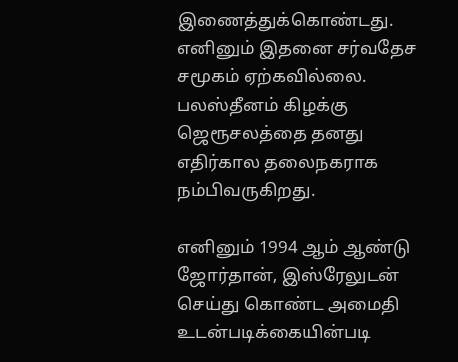இணைத்துக்கொண்டது. எனினும் இதனை சர்வதேச சமூகம் ஏற்கவில்லை. பலஸ்தீனம் கிழக்கு ஜெரூசலத்தை தனது எதிர்கால தலைநகராக நம்பிவருகிறது.

எனினும் 1994 ஆம் ஆண்டு ஜோர்தான், இஸ்ரேலுடன் செய்து கொண்ட அமைதி உடன்படிக்கையின்படி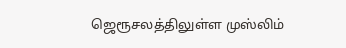ஜெரூசலத்திலுள்ள முஸ்லிம்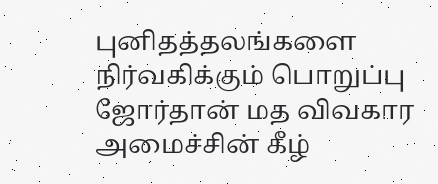புனிதத்தலங்களை நிர்வகிக்கும் பொறுப்பு ஜோர்தான் மத விவகார அமைச்சின் கீழ்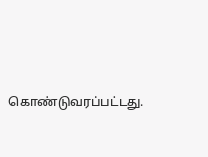கொண்டுவரப்பட்டது.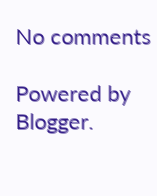No comments

Powered by Blogger.